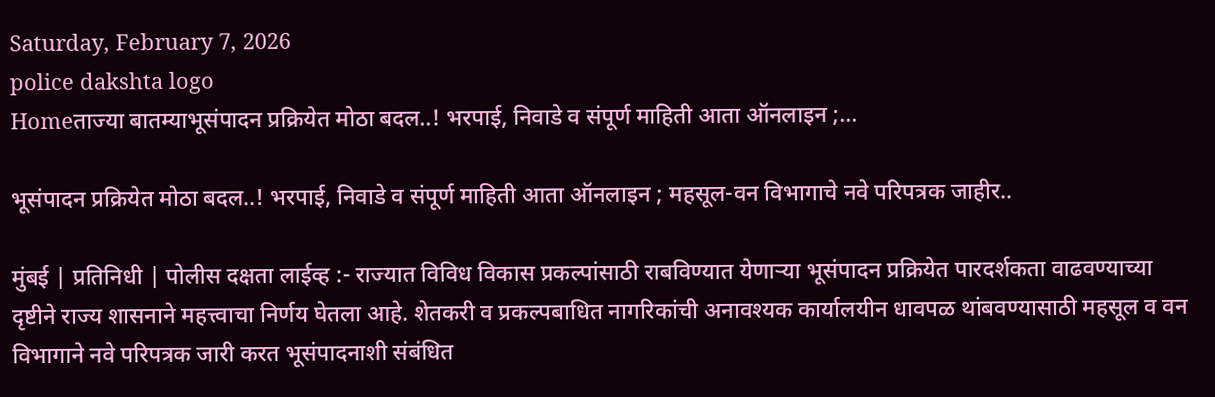Saturday, February 7, 2026
police dakshta logo
Homeताज्या बातम्याभूसंपादन प्रक्रियेत मोठा बदल..! भरपाई, निवाडे व संपूर्ण माहिती आता ऑनलाइन ;...

भूसंपादन प्रक्रियेत मोठा बदल..! भरपाई, निवाडे व संपूर्ण माहिती आता ऑनलाइन ; महसूल-वन विभागाचे नवे परिपत्रक जाहीर..

मुंबई | प्रतिनिधी | पोलीस दक्षता लाईव्ह :- राज्यात विविध विकास प्रकल्पांसाठी राबविण्यात येणाऱ्या भूसंपादन प्रक्रियेत पारदर्शकता वाढवण्याच्या दृष्टीने राज्य शासनाने महत्त्वाचा निर्णय घेतला आहे. शेतकरी व प्रकल्पबाधित नागरिकांची अनावश्यक कार्यालयीन धावपळ थांबवण्यासाठी महसूल व वन विभागाने नवे परिपत्रक जारी करत भूसंपादनाशी संबंधित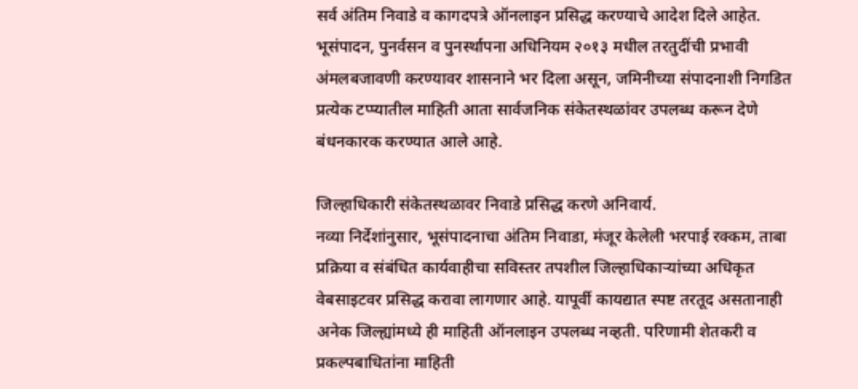सर्व अंतिम निवाडे व कागदपत्रे ऑनलाइन प्रसिद्ध करण्याचे आदेश दिले आहेत. भूसंपादन, पुनर्वसन व पुनर्स्थापना अधिनियम २०१३ मधील तरतुदींची प्रभावी अंमलबजावणी करण्यावर शासनाने भर दिला असून, जमिनीच्या संपादनाशी निगडित प्रत्येक टप्प्यातील माहिती आता सार्वजनिक संकेतस्थळांवर उपलब्ध करून देणे बंधनकारक करण्यात आले आहे.

जिल्हाधिकारी संकेतस्थळावर निवाडे प्रसिद्ध करणे अनिवार्य.
नव्या निर्देशांनुसार, भूसंपादनाचा अंतिम निवाडा, मंजूर केलेली भरपाई रक्कम, ताबा प्रक्रिया व संबंधित कार्यवाहीचा सविस्तर तपशील जिल्हाधिकाऱ्यांच्या अधिकृत वेबसाइटवर प्रसिद्ध करावा लागणार आहे. यापूर्वी कायद्यात स्पष्ट तरतूद असतानाही अनेक जिल्ह्यांमध्ये ही माहिती ऑनलाइन उपलब्ध नव्हती. परिणामी शेतकरी व प्रकल्पबाधितांना माहिती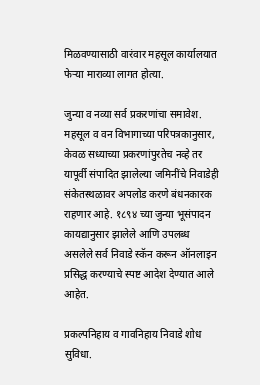मिळवण्यासाठी वारंवार महसूल कार्यालयात फेऱ्या माराव्या लागत होत्या.

जुन्या व नव्या सर्व प्रकरणांचा समावेश.
महसूल व वन विभागाच्या परिपत्रकानुसार, केवळ सध्याच्या प्रकरणांपुरतेच नव्हे तर यापूर्वी संपादित झालेल्या जमिनींचे निवाडेही संकेतस्थळावर अपलोड करणे बंधनकारक राहणार आहे. १८९४ च्या जुन्या भूसंपादन कायद्यानुसार झालेले आणि उपलब्ध असलेले सर्व निवाडे स्कॅन करून ऑनलाइन प्रसिद्ध करण्याचे स्पष्ट आदेश देण्यात आले आहेत.

प्रकल्पनिहाय व गावनिहाय निवाडे शोध सुविधा.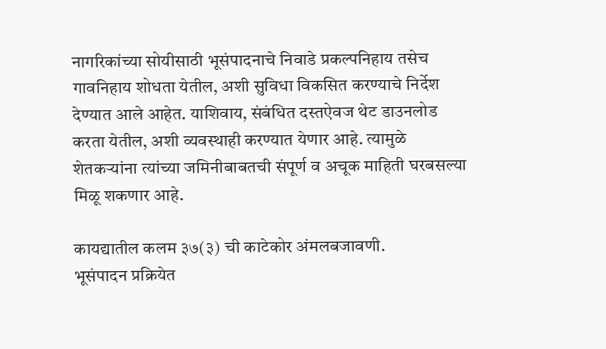नागरिकांच्या सोयीसाठी भूसंपादनाचे निवाडे प्रकल्पनिहाय तसेच गावनिहाय शोधता येतील, अशी सुविधा विकसित करण्याचे निर्देश देण्यात आले आहेत. याशिवाय, संबंधित दस्तऐवज थेट डाउनलोड करता येतील, अशी व्यवस्थाही करण्यात येणार आहे. त्यामुळे शेतकऱ्यांना त्यांच्या जमिनीबाबतची संपूर्ण व अचूक माहिती घरबसल्या मिळू शकणार आहे.

कायद्यातील कलम ३७(३) ची काटेकोर अंमलबजावणी.
भूसंपादन प्रक्रियेत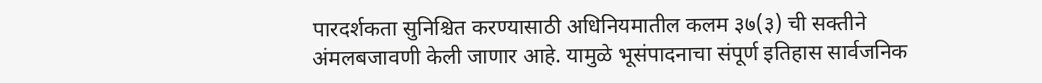पारदर्शकता सुनिश्चित करण्यासाठी अधिनियमातील कलम ३७(३) ची सक्तीने अंमलबजावणी केली जाणार आहे. यामुळे भूसंपादनाचा संपूर्ण इतिहास सार्वजनिक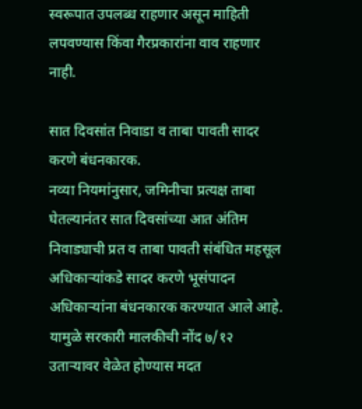स्वरूपात उपलब्ध राहणार असून माहिती लपवण्यास किंवा गैरप्रकारांना वाव राहणार नाही.

सात दिवसांत निवाडा व ताबा पावती सादर करणे बंधनकारक.
नव्या नियमांनुसार, जमिनीचा प्रत्यक्ष ताबा घेतल्यानंतर सात दिवसांच्या आत अंतिम निवाड्याची प्रत व ताबा पावती संबंधित महसूल अधिकाऱ्यांकडे सादर करणे भूसंपादन अधिकाऱ्यांना बंधनकारक करण्यात आले आहे. यामुळे सरकारी मालकीची नोंद ७/१२ उताऱ्यावर वेळेत होण्यास मदत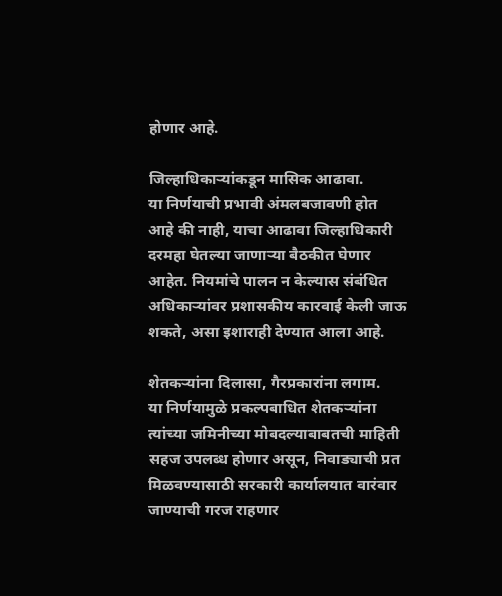होणार आहे.

जिल्हाधिकाऱ्यांकडून मासिक आढावा.
या निर्णयाची प्रभावी अंमलबजावणी होत आहे की नाही, याचा आढावा जिल्हाधिकारी दरमहा घेतल्या जाणाऱ्या बैठकीत घेणार आहेत. नियमांचे पालन न केल्यास संबंधित अधिकाऱ्यांवर प्रशासकीय कारवाई केली जाऊ शकते, असा इशाराही देण्यात आला आहे.

शेतकऱ्यांना दिलासा, गैरप्रकारांना लगाम.
या निर्णयामुळे प्रकल्पबाधित शेतकऱ्यांना त्यांच्या जमिनीच्या मोबदल्याबाबतची माहिती सहज उपलब्ध होणार असून, निवाड्याची प्रत मिळवण्यासाठी सरकारी कार्यालयात वारंवार जाण्याची गरज राहणार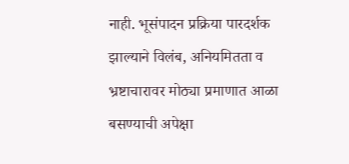नाही. भूसंपादन प्रक्रिया पारदर्शक झाल्याने विलंब, अनियमितता व भ्रष्टाचारावर मोठ्या प्रमाणात आळा बसण्याची अपेक्षा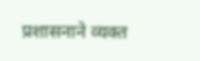प्रशासनाने व्यक्त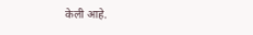केली आहे.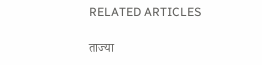RELATED ARTICLES

ताज्या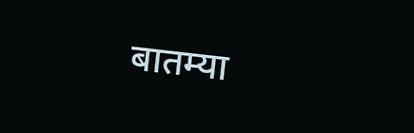बातम्या